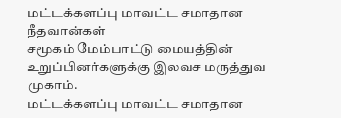மட்டக்களப்பு மாவட்ட சமாதான நீதவான்கள்
சமூகம் மேம்பாட்டு மையத்தின் உறுப்பினர்களுக்கு இலவச மருத்துவ முகாம்.
மட்டக்களப்பு மாவட்ட சமாதான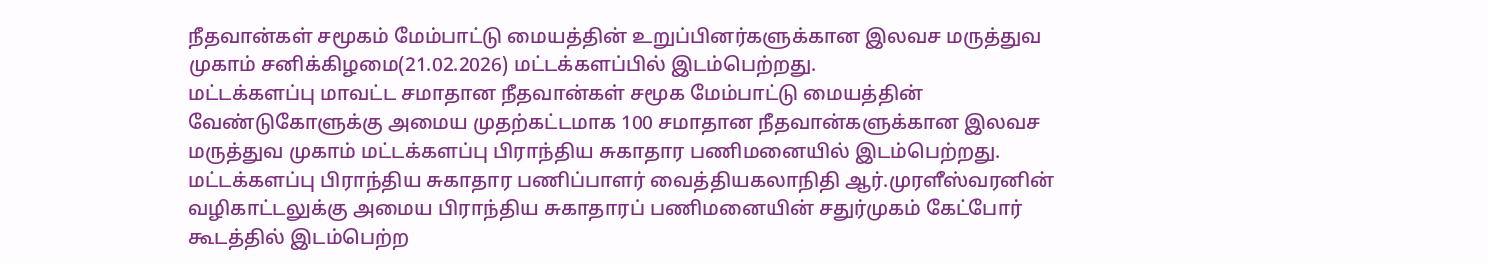நீதவான்கள் சமூகம் மேம்பாட்டு மையத்தின் உறுப்பினர்களுக்கான இலவச மருத்துவ முகாம் சனிக்கிழமை(21.02.2026) மட்டக்களப்பில் இடம்பெற்றது.
மட்டக்களப்பு மாவட்ட சமாதான நீதவான்கள் சமூக மேம்பாட்டு மையத்தின் வேண்டுகோளுக்கு அமைய முதற்கட்டமாக 100 சமாதான நீதவான்களுக்கான இலவச மருத்துவ முகாம் மட்டக்களப்பு பிராந்திய சுகாதார பணிமனையில் இடம்பெற்றது.
மட்டக்களப்பு பிராந்திய சுகாதார பணிப்பாளர் வைத்தியகலாநிதி ஆர்.முரளீஸ்வரனின் வழிகாட்டலுக்கு அமைய பிராந்திய சுகாதாரப் பணிமனையின் சதுர்முகம் கேட்போர் கூடத்தில் இடம்பெற்ற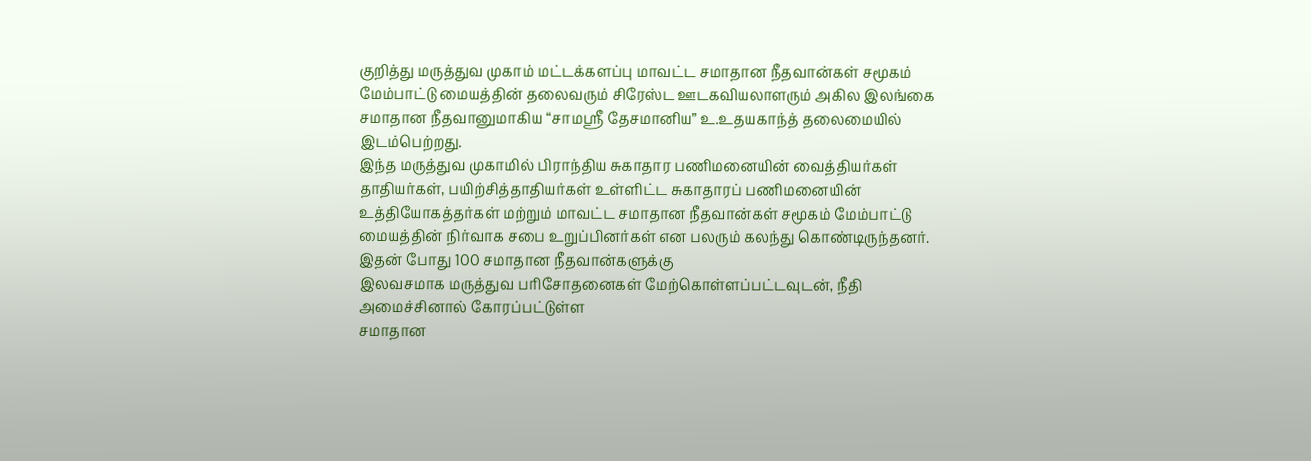குறித்து மருத்துவ முகாம் மட்டக்களப்பு மாவட்ட சமாதான நீதவான்கள் சமூகம் மேம்பாட்டு மையத்தின் தலைவரும் சிரேஸ்ட ஊடகவியலாளரும் அகில இலங்கை சமாதான நீதவானுமாகிய “சாமஸ்ரீ தேசமானிய” உ.உதயகாந்த் தலைமையில் இடம்பெற்றது.
இந்த மருத்துவ முகாமில் பிராந்திய சுகாதார பணிமனையின் வைத்தியர்கள் தாதியர்கள், பயிற்சித்தாதியர்கள் உள்ளிட்ட சுகாதாரப் பணிமனையின் உத்தியோகத்தர்கள் மற்றும் மாவட்ட சமாதான நீதவான்கள் சமூகம் மேம்பாட்டு மையத்தின் நிர்வாக சபை உறுப்பினர்கள் என பலரும் கலந்து கொண்டிருந்தனர்.
இதன் போது 100 சமாதான நீதவான்களுக்கு
இலவசமாக மருத்துவ பரிசோதனைகள் மேற்கொள்ளப்பட்டவுடன், நீதி அமைச்சினால் கோரப்பட்டுள்ள
சமாதான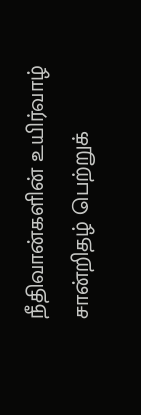நீதிவான்களின் உயிர்வாழ் சான்றிதழ் பெற்றுக்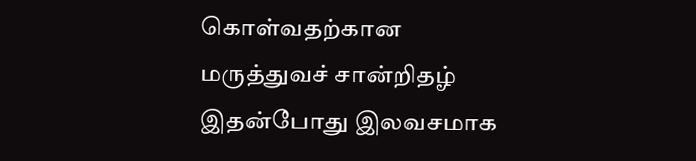கொள்வதற்கான மருத்துவச் சான்றிதழ்
இதன்போது இலவசமாக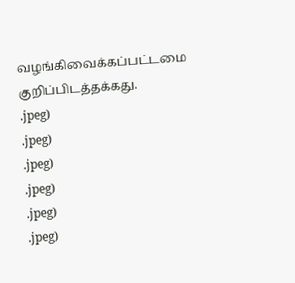வழங்கிவைக்கப்பட்டமை குறிப்பிடத்தக்கது.
.jpeg)
.jpeg)
.jpeg)
.jpeg)
.jpeg)
.jpeg)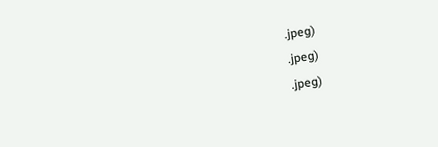.jpeg)
.jpeg)
.jpeg)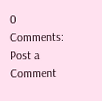0 Comments:
Post a Comment